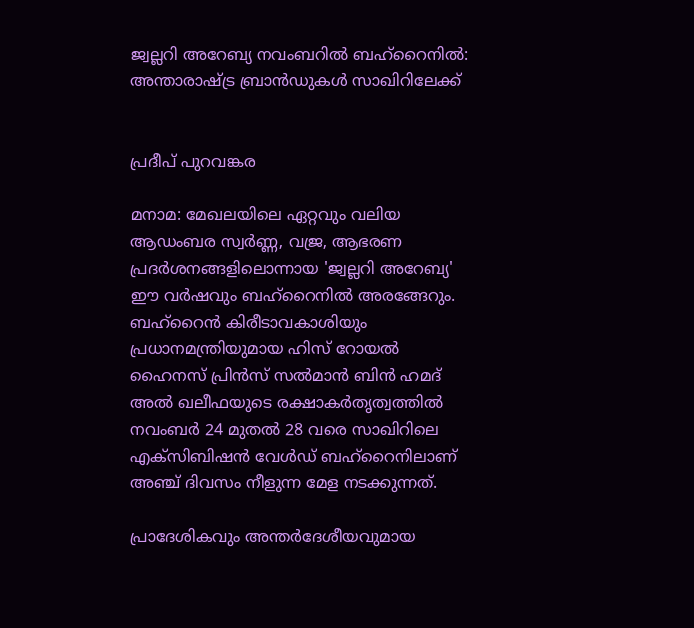ജ്വല്ലറി അറേബ്യ നവംബറിൽ ബഹ്‌റൈനിൽ: അന്താരാഷ്ട്ര ബ്രാൻഡുകൾ സാഖിറിലേക്ക്


പ്രദീപ് പുറവങ്കര

മനാമ: മേഖലയിലെ ഏറ്റവും വലിയ ആഡംബര സ്വർണ്ണ, വജ്ര, ആഭരണ പ്രദർശനങ്ങളിലൊന്നായ 'ജ്വല്ലറി അറേബ്യ' ഈ വർഷവും ബഹ്‌റൈനിൽ അരങ്ങേറും. ബഹ്‌റൈൻ കിരീടാവകാശിയും പ്രധാനമന്ത്രിയുമായ ഹിസ് റോയൽ ഹൈനസ് പ്രിൻസ് സൽമാൻ ബിൻ ഹമദ് അൽ ഖലീഫയുടെ രക്ഷാകർതൃത്വത്തിൽ നവംബർ 24 മുതൽ 28 വരെ സാഖിറിലെ എക്‌സിബിഷൻ വേൾഡ് ബഹ്‌റൈനിലാണ് അഞ്ച് ദിവസം നീളുന്ന മേള നടക്കുന്നത്.

പ്രാദേശികവും അന്തർദേശീയവുമായ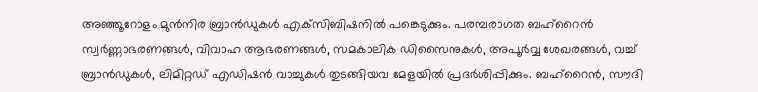അഞ്ഞൂറോളം മുൻനിര ബ്രാൻഡുകൾ എക്‌സിബിഷനിൽ പങ്കെടുക്കും. പരമ്പരാഗത ബഹ്‌റൈൻ സ്വർണ്ണാഭരണങ്ങൾ, വിവാഹ ആഭരണങ്ങൾ, സമകാലിക ഡിസൈനുകൾ, അപൂർവ്വ ശേഖരങ്ങൾ, വച്ച് ബ്രാൻഡുകൾ, ലിമിറ്റഡ് എഡിഷൻ വാച്ചുകൾ തുടങ്ങിയവ മേളയിൽ പ്രദർശിപ്പിക്കും. ബഹ്‌റൈൻ, സൗദി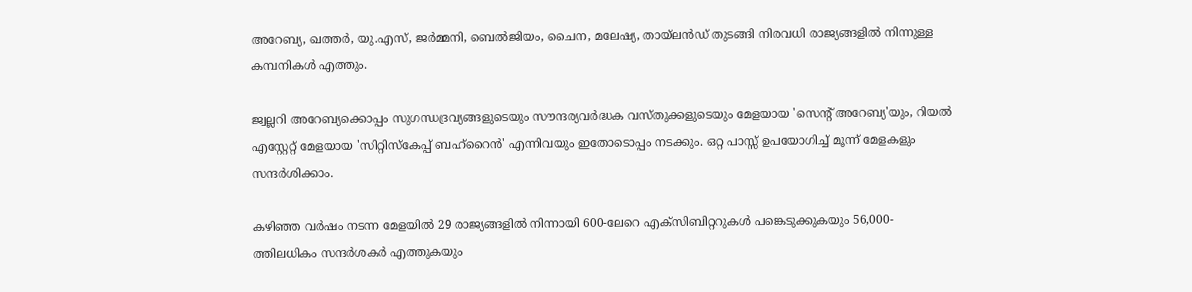അറേബ്യ, ഖത്തർ, യു.എസ്, ജർമ്മനി, ബെൽജിയം, ചൈന, മലേഷ്യ, തായ്‌ലൻഡ് തുടങ്ങി നിരവധി രാജ്യങ്ങളിൽ നിന്നുള്ള കമ്പനികൾ എത്തും.

ജ്വല്ലറി അറേബ്യക്കൊപ്പം സുഗന്ധദ്രവ്യങ്ങളുടെയും സൗന്ദര്യവർദ്ധക വസ്തുക്കളുടെയും മേളയായ 'സെന്റ് അറേബ്യ'യും, റിയൽ എസ്റ്റേറ്റ് മേളയായ 'സിറ്റിസ്‌കേപ്പ് ബഹ്‌റൈൻ' എന്നിവയും ഇതോടൊപ്പം നടക്കും. ഒറ്റ പാസ്സ് ഉപയോഗിച്ച് മൂന്ന് മേളകളും സന്ദർശിക്കാം.

കഴിഞ്ഞ വർഷം നടന്ന മേളയിൽ 29 രാജ്യങ്ങളിൽ നിന്നായി 600-ലേറെ എക്‌സിബിറ്ററുകൾ പങ്കെടുക്കുകയും 56,000-ത്തിലധികം സന്ദർശകർ എത്തുകയും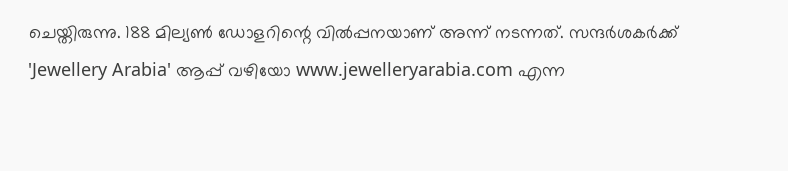ചെയ്തിരുന്നു. 188 മില്യൺ ഡോളറിന്റെ വിൽപ്പനയാണ് അന്ന് നടന്നത്. സന്ദർശകർക്ക് 'Jewellery Arabia' ആപ്പ് വഴിയോ www.jewelleryarabia.com എന്ന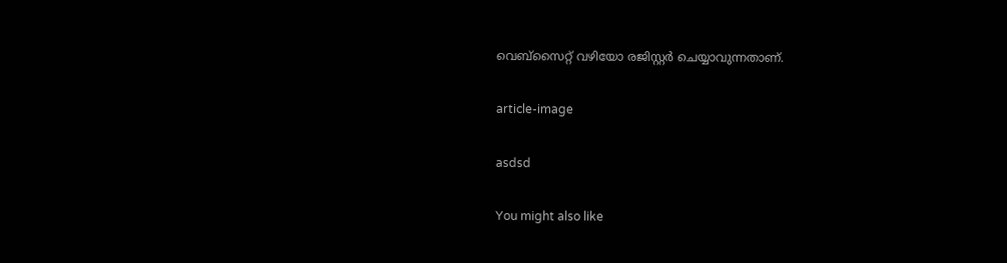വെബ്‌സൈറ്റ് വഴിയോ രജിസ്റ്റർ ചെയ്യാവുന്നതാണ്.

article-image

asdsd

You might also like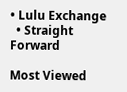• Lulu Exchange
  • Straight Forward

Most Viewed